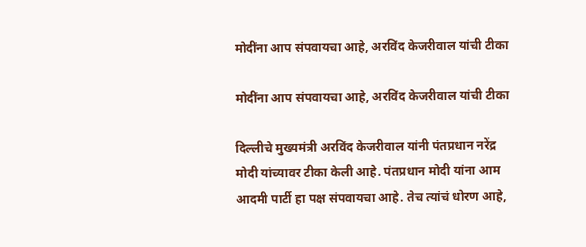मोदींना आप संपवायचा आहे, अरविंद केजरीवाल यांची टीका

मोदींना आप संपवायचा आहे, अरविंद केजरीवाल यांची टीका

दिल्लीचे मुख्यमंत्री अरविंद केजरीवाल यांनी पंतप्रधान नरेंद्र मोदी यांच्यावर टीका केली आहे. पंतप्रधान मोदी यांना आम आदमी पार्टी हा पक्ष संपवायचा आहे. तेच त्यांचं धोरण आहे,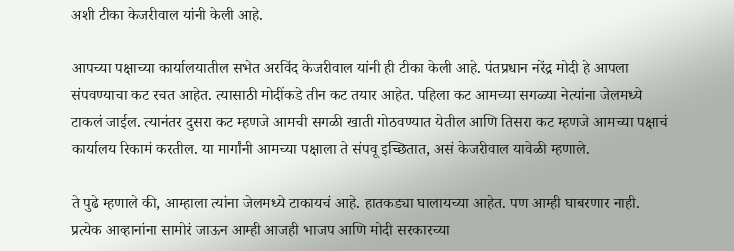अशी टीका केजरीवाल यांनी केली आहे.

आपच्या पक्षाच्या कार्यालयातील सभेत अरविंद केजरीवाल यांनी ही टीका केली आहे. पंतप्रधान नरेंद्र मोदी हे आपला संपवण्याचा कट रचत आहेत. त्यासाठी मोदींकडे तीन कट तयार आहेत. पहिला कट आमच्या सगळ्या नेत्यांना जेलमध्ये टाकलं जाईल. त्यानंतर दुसरा कट म्हणजे आमची सगळी खाती गोठवण्यात येतील आणि तिसरा कट म्हणजे आमच्या पक्षाचं कार्यालय रिकामं करतील. या मार्गांनी आमच्या पक्षाला ते संपवू इच्छितात, असं केजरीवाल यावेळी म्हणाले.

ते पुढे म्हणाले की, आम्हाला त्यांना जेलमध्ये टाकायचं आहे. हातकड्या घालायच्या आहेत. पण आम्ही घाबरणार नाही. प्रत्येक आव्हानांना सामोरं जाऊन आम्ही आजही भाजप आणि मोदी सरकारच्या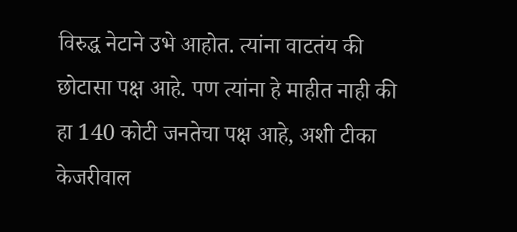विरुद्ध नेटाने उभे आहोत. त्यांना वाटतंय की छोटासा पक्ष आहे. पण त्यांना हे माहीत नाही की हा 140 कोटी जनतेचा पक्ष आहे, अशी टीका केजरीवाल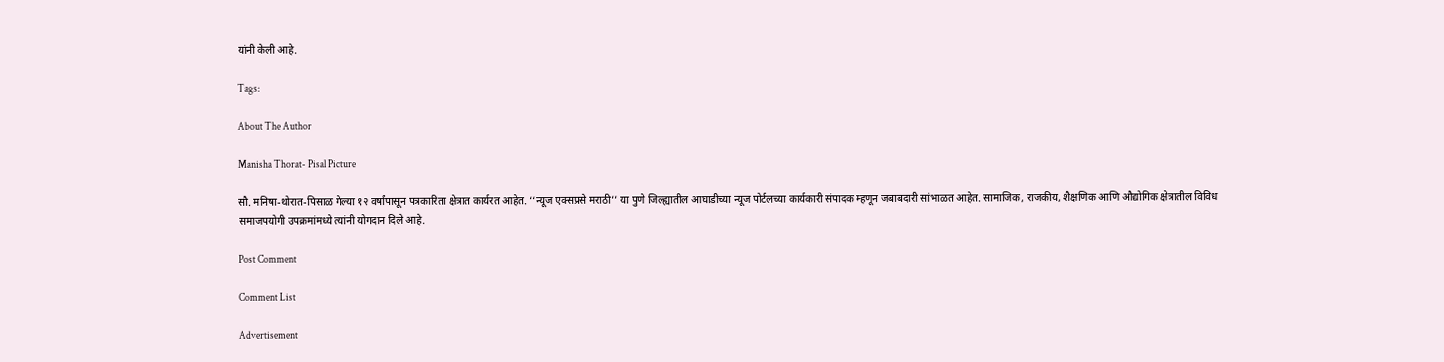यांनी केली आहे.

Tags:

About The Author

Manisha Thorat- Pisal Picture

सौ. मनिषा-थोरात-पिसाळ गेल्या १२ वर्षांपासून पत्रकारिता क्षेत्रात कार्यरत आहेत. ‘‘न्यूज एक्सप्रसे मराठी’’ या पुणे जिल्ह्यातील आघाडीच्या न्यूज पोर्टलच्या कार्यकारी संपादक म्हणून जबाबदारी सांभाळत आहेत. सामाजिक, राजकीय, शैक्षणिक आणि औद्योगिक क्षेत्रातील विविध समाजपयोगी उपक्रमांमध्ये त्यांनी योगदान दिले आहे.

Post Comment

Comment List

Advertisement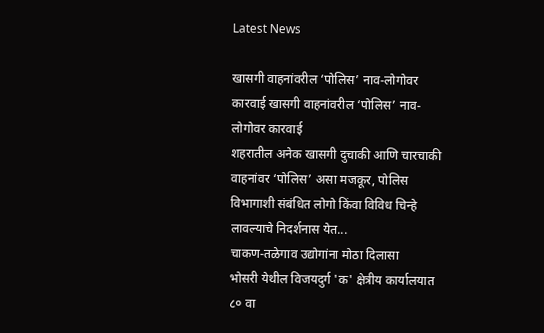Latest News

खासगी वाहनांवरील ‘पोलिस’ नाव-लोगोवर कारवाई खासगी वाहनांवरील ‘पोलिस’ नाव-लोगोवर कारवाई
शहरातील अनेक खासगी दुचाकी आणि चारचाकी वाहनांवर ‘पोलिस’ असा मजकूर, पोलिस विभागाशी संबंधित लोगो किंवा विविध चिन्हे लावल्याचे निदर्शनास येत...
चाकण-तळेगाव उद्योगांना मोठा दिलासा
भोसरी येथील विजयदुर्ग 'क' क्षेत्रीय कार्यालयात ८० वा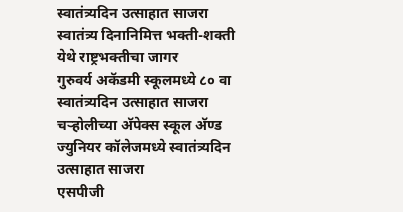स्वातंत्र्यदिन उत्साहात साजरा
स्वातंत्र्य दिनानिमित्त भक्ती-शक्ती येथे राष्ट्रभक्तीचा जागर
गुरुवर्य अकॅडमी स्कूलमध्ये ८० वा स्वातंत्र्यदिन उत्साहात साजरा
चऱ्होलीच्या अ‍ॅपेक्स स्कूल अ‍ॅण्ड ज्युनियर कॉलेजमध्ये स्वातंत्र्यदिन उत्साहात साजरा
एसपीजी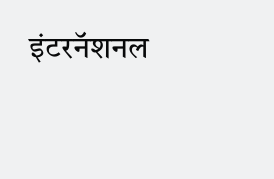इंटरनॅशनल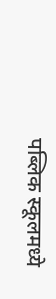पब्लिक स्कूलमध्ये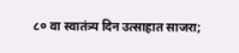८० वा स्वातंत्र्य दिन उत्साहात साजरा;